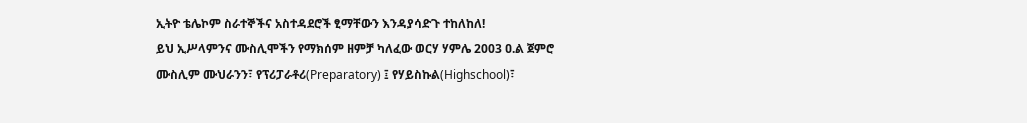ኢትዮ ቴሌኮም ስራተኞችና አስተዳደሮች ፂማቸውን እንዳያሳድጉ ተከለከለ!
ይህ ኢሥላምንና ሙስሊሞችን የማክሰም ዘምቻ ካለፈው ወርሃ ሃምሌ 2003 ዐ.ል ጀምሮ ሙስሊም ሙህራንን፣ የፕሪፓራቶሪ(Preparatory) ፤ የሃይስኩል(Highschool)፣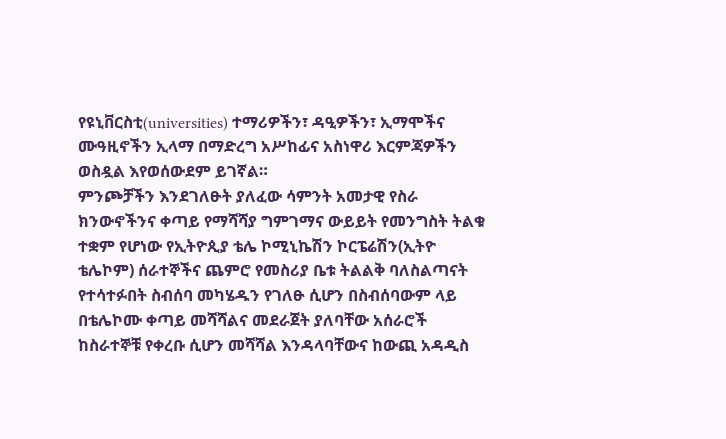የዩኒቨርስቲ(universities) ተማሪዎችን፣ ዳዒዎችን፣ ኢማሞችና ሙዓዚኖችን ኢላማ በማድረግ አሥከፊና አስነዋሪ እርምጃዎችን ወስዷል እየወሰውደም ይገኛል።
ምንጮቻችን እንደገለፁት ያለፈው ሳምንት አመታዊ የስራ ክንውኖችንና ቀጣይ የማሻሻያ ግምገማና ውይይት የመንግስት ትልቁ ተቋም የሆነው የኢትዮጲያ ቴሌ ኮሚኒኬሽን ኮርፔሬሽን(ኢትዮ ቴሌኮም) ሰራተኞችና ጨምሮ የመስሪያ ቤቱ ትልልቅ ባለስልጣናት የተሳተፉበት ስብሰባ መካሄዱን የገለፁ ሲሆን በስብሰባውም ላይ በቴሌኮሙ ቀጣይ መሻሻልና መደራጀት ያለባቸው አሰራሮች ከስራተኞቹ የቀረቡ ሲሆን መሻሻል እንዳላባቸውና ከውጪ አዳዲስ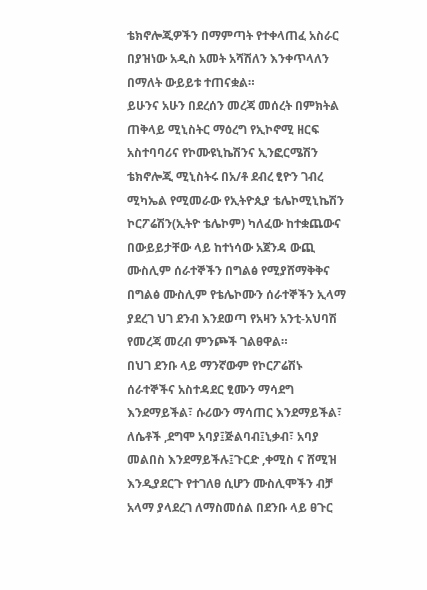ቴክኖሎጂዎችን በማምጣት የተቀላጠፈ አስራር በያዝነው አዲስ አመት አሻሽለን እንቀጥላለን በማለት ውይይቱ ተጠናቋል።
ይሁንና አሁን በደረሰን መረጃ መሰረት በምክትል ጠቅላይ ሚኒስትር ማዕረግ የኢኮኖሚ ዘርፍ አስተባባሪና የኮሙዩኒኬሽንና ኢንፎርሜሽን ቴክኖሎጂ ሚኒስትሩ በአ/ቶ ደብረ ፂዮን ገብረ ሚካኤል የሚመራው የኢትዮጲያ ቴሌኮሚኒኬሽን ኮርፖሬሽን(ኢትዮ ቴሌኮም) ካለፈው ከተቋጨውና በውይይታቸው ላይ ከተነሳው አጀንዳ ውጪ ሙስሊም ሰራተኞችን በግልፅ የሚያሸማቅቅና በግልፅ ሙስሊም የቴሌኮሙን ሰራተኞችን ኢላማ ያደረገ ህገ ደንብ እንደወጣ የአዛን አንቲ-አህባሽ የመረጃ መረብ ምንጮች ገልፀዋል።
በህገ ደንቡ ላይ ማንኛውም የኮርፖሬሽኑ ሰራተኞችና አስተዳደር ፂሙን ማሳደግ እንደማይችል፣ ሱሪውን ማሳጠር እንደማይችል፣ ለሴቶች ,ደግሞ አባያ፤ጅልባብ፤ኒቃብ፣ አባያ መልበስ እንደማይችሉ፤ጉርድ ,ቀሚስ ና ሸሚዝ እንዲያደርጉ የተገለፀ ሲሆን ሙስሊሞችን ብቻ አላማ ያላደረገ ለማስመሰል በደንቡ ላይ ፀጉር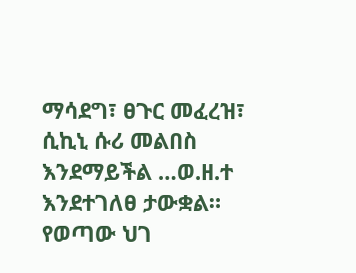ማሳደግ፣ ፀጉር መፈረዝ፣ ሲኪኒ ሱሪ መልበስ እንደማይችል …ወ.ዘ.ተ እንደተገለፀ ታውቋል።
የወጣው ህገ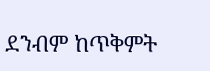ደንብም ከጥቅምት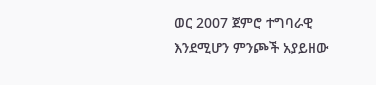ወር 2007 ጀምሮ ተግባራዊ እንደሚሆን ምንጮች አያይዘው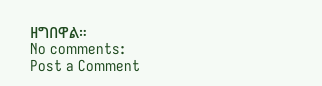ዘግበዋል።
No comments:
Post a Comment